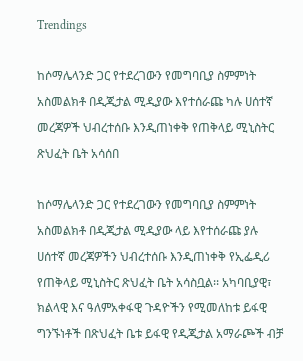Trendings

ከሶማሌላንድ ጋር የተደረገውን የመግባቢያ ስምምነት አስመልክቶ በዲጂታል ሚዲያው እየተሰራጩ ካሉ ሀሰተኛ መረጃዎች ህብረተሰቡ እንዲጠነቀቅ የጠቅላይ ሚኒስትር ጽህፈት ቤት አሳሰበ

ከሶማሌላንድ ጋር የተደረገውን የመግባቢያ ስምምነት አስመልክቶ በዲጂታል ሚዲያው ላይ እየተሰራጩ ያሉ ሀሰተኛ መረጃዎችን ህብረተሰቡ እንዲጠነቀቅ የኢፌዲሪ የጠቅላይ ሚኒስትር ጽህፈት ቤት አሳስቧል፡፡ አካባቢያዊ፣ ክልላዊ እና ዓለምአቀፋዊ ጉዳዮችን የሚመለከቱ ይፋዊ ግንኙነቶች በጽህፈት ቤቱ ይፋዊ የዲጂታል አማራጮች ብቻ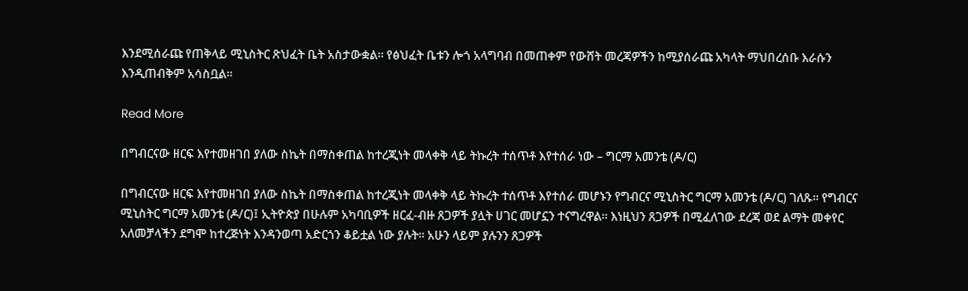እንደሚሰራጩ የጠቅላይ ሚኒስትር ጽህፈት ቤት አስታውቋል። የፅህፈት ቤቱን ሎጎ አላግባብ በመጠቀም የውሸት መረጃዎችን ከሚያሰራጩ አካላት ማህበረሰቡ እራሱን እንዲጠብቅም አሳስቧል፡፡

Read More

በግብርናው ዘርፍ እየተመዘገበ ያለው ስኬት በማስቀጠል ከተረጂነት መላቀቅ ላይ ትኩረት ተሰጥቶ እየተሰራ ነው – ግርማ አመንቴ (ዶ/ር)

በግብርናው ዘርፍ እየተመዘገበ ያለው ስኬት በማስቀጠል ከተረጂነት መላቀቅ ላይ ትኩረት ተሰጥቶ እየተሰራ መሆኑን የግብርና ሚኒስትር ግርማ አመንቴ (ዶ/ር) ገለጹ፡፡ የግብርና ሚኒስትር ግርማ አመንቴ (ዶ/ር)፤ ኢትዮጵያ በሁሉም አካባቢዎች ዘርፈ-ብዙ ጸጋዎች ያሏት ሀገር መሆኗን ተናግረዋል፡፡ እነዚህን ጸጋዎች በሚፈለገው ደረጃ ወደ ልማት መቀየር አለመቻላችን ደግሞ ከተረጅነት እንዳንወጣ አድርጎን ቆይቷል ነው ያሉት፡፡ አሁን ላይም ያሉንን ጸጋዎች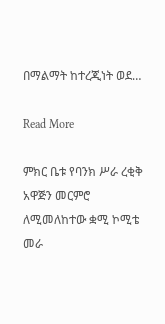በማልማት ከተረጂነት ወደ…

Read More

ምክር ቤቱ የባንክ ሥራ ረቂቅ አዋጅን መርምሮ ለሚመለከተው ቋሚ ኮሚቴ መራ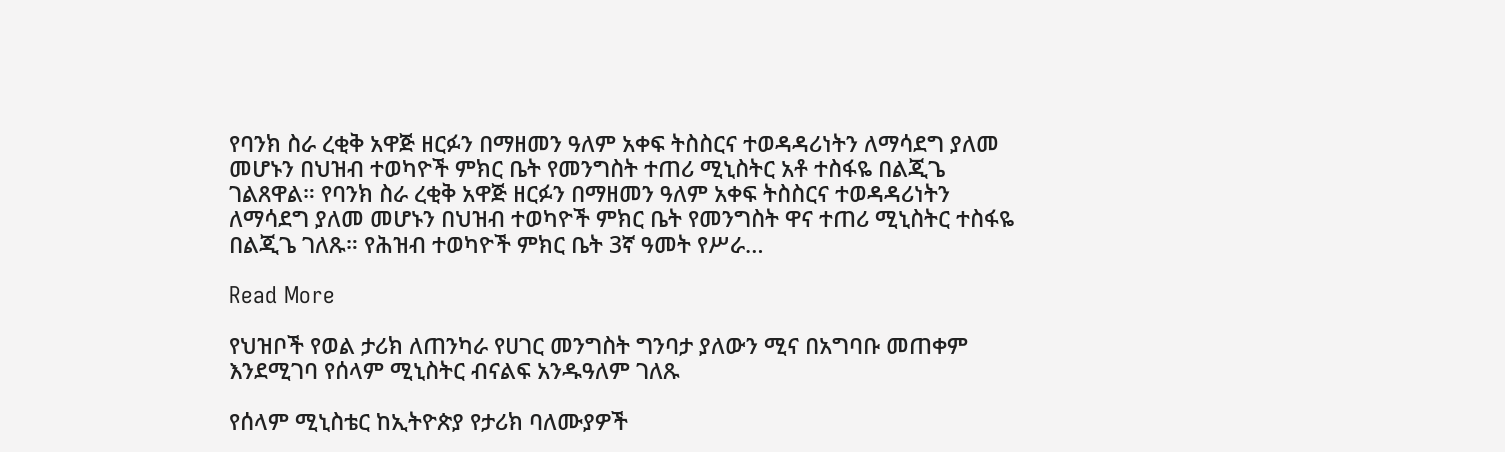የባንክ ስራ ረቂቅ አዋጅ ዘርፉን በማዘመን ዓለም አቀፍ ትስስርና ተወዳዳሪነትን ለማሳደግ ያለመ መሆኑን በህዝብ ተወካዮች ምክር ቤት የመንግስት ተጠሪ ሚኒስትር አቶ ተስፋዬ በልጂጌ ገልጸዋል። የባንክ ስራ ረቂቅ አዋጅ ዘርፉን በማዘመን ዓለም አቀፍ ትስስርና ተወዳዳሪነትን ለማሳደግ ያለመ መሆኑን በህዝብ ተወካዮች ምክር ቤት የመንግስት ዋና ተጠሪ ሚኒስትር ተስፋዬ በልጂጌ ገለጹ። የሕዝብ ተወካዮች ምክር ቤት 3ኛ ዓመት የሥራ…

Read More

የህዝቦች የወል ታሪክ ለጠንካራ የሀገር መንግስት ግንባታ ያለውን ሚና በአግባቡ መጠቀም እንደሚገባ የሰላም ሚኒስትር ብናልፍ አንዱዓለም ገለጹ

የሰላም ሚኒስቴር ከኢትዮጵያ የታሪክ ባለሙያዎች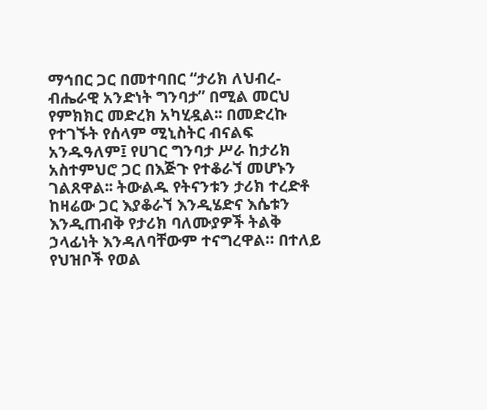ማኅበር ጋር በመተባበር “ታሪክ ለህብረ-ብሔራዊ አንድነት ግንባታ” በሚል መርህ የምክክር መድረክ አካሂዷል፡፡ በመድረኩ የተገኙት የሰላም ሚኒስትር ብናልፍ አንዱዓለም፤ የሀገር ግንባታ ሥራ ከታሪክ አስተምህሮ ጋር በእጅጉ የተቆራኘ መሆኑን ገልጸዋል፡፡ ትውልዱ የትናንቱን ታሪክ ተረድቶ ከዛሬው ጋር እያቆራኘ እንዲሄድና እሴቱን እንዲጠብቅ የታሪክ ባለሙያዎች ትልቅ ኃላፊነት እንዳለባቸውም ተናግረዋል። በተለይ የህዝቦች የወል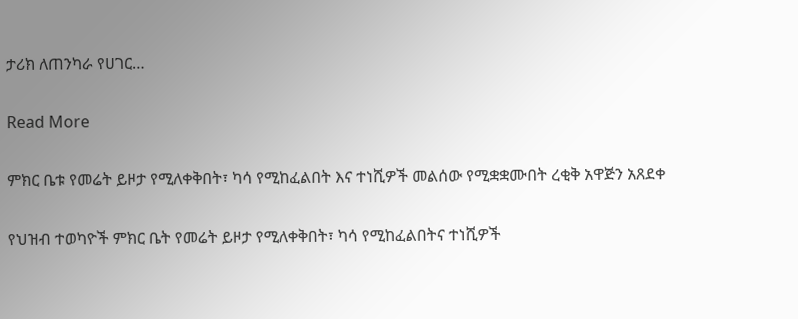ታሪክ ለጠንካራ የሀገር…

Read More

ምክር ቤቱ የመሬት ይዞታ የሚለቀቅበት፣ ካሳ የሚከፈልበት እና ተነሺዎች መልሰው የሚቋቋሙበት ረቂቅ አዋጅን አጸደቀ

የህዝብ ተወካዮች ምክር ቤት የመሬት ይዞታ የሚለቀቅበት፣ ካሳ የሚከፈልበትና ተነሺዎች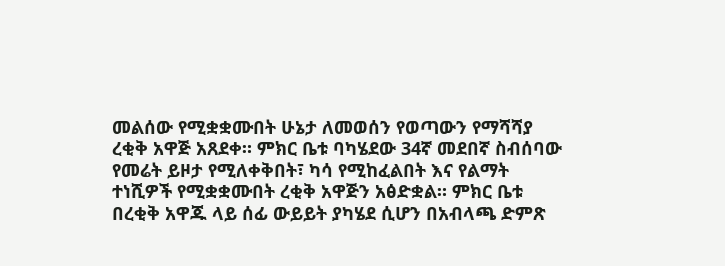መልሰው የሚቋቋሙበት ሁኔታ ለመወሰን የወጣውን የማሻሻያ ረቂቅ አዋጅ አጸደቀ። ምክር ቤቱ ባካሄደው 34ኛ መደበኛ ስብሰባው የመሬት ይዞታ የሚለቀቅበት፣ ካሳ የሚከፈልበት እና የልማት ተነሺዎች የሚቋቋሙበት ረቂቅ አዋጅን አፅድቋል። ምክር ቤቱ በረቂቅ አዋጁ ላይ ሰፊ ውይይት ያካሄደ ሲሆን በአብላጫ ድምጽ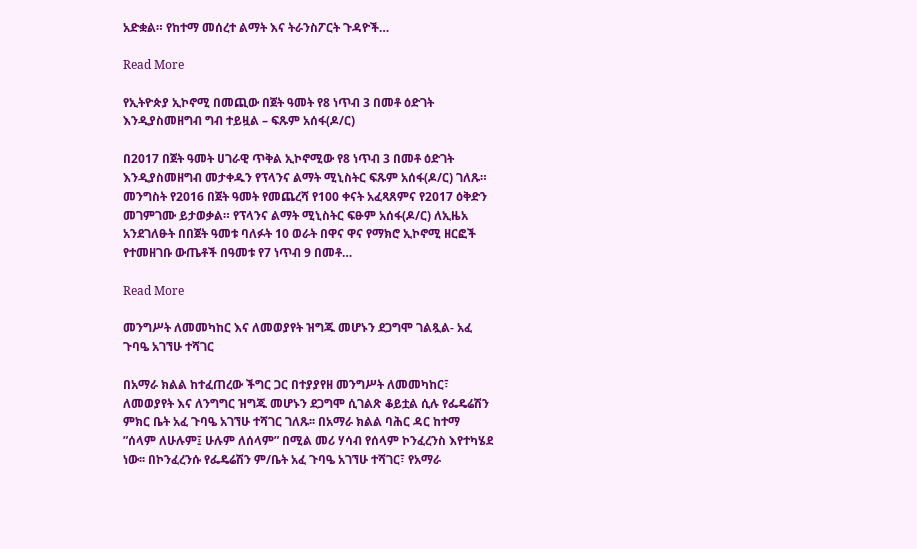አድቋል። የከተማ መሰረተ ልማት እና ትራንስፖርት ጉዳዮች…

Read More

የኢትዮጵያ ኢኮኖሚ በመጪው በጀት ዓመት የ8 ነጥብ 3 በመቶ ዕድገት እንዲያስመዘግብ ግብ ተይዟል – ፍጹም አሰፋ(ዶ/ር)

በ2017 በጀት ዓመት ሀገራዊ ጥቅል ኢኮኖሚው የ8 ነጥብ 3 በመቶ ዕድገት እንዲያስመዘግብ መታቀዱን የፕላንና ልማት ሚኒስትር ፍጹም አሰፋ(ዶ/ር) ገለጹ። መንግስት የ2016 በጀት ዓመት የመጨረሻ የ100 ቀናት አፈጻጸምና የ2017 ዕቅድን መገምገሙ ይታወቃል። የፕላንና ልማት ሚኒስትር ፍፁም አሰፋ(ዶ/ር) ለኢዜአ አንደገለፁት በበጀት ዓመቱ ባለፉት 10 ወራት በዋና ዋና የማክሮ ኢኮኖሚ ዘርፎች የተመዘገቡ ውጤቶች በዓመቱ የ7 ነጥብ 9 በመቶ…

Read More

መንግሥት ለመመካከር እና ለመወያየት ዝግጁ መሆኑን ደጋግሞ ገልጿል- አፈ ጉባዔ አገኘሁ ተሻገር

በአማራ ክልል ከተፈጠረው ችግር ጋር በተያያየዘ መንግሥት ለመመካከር፣ ለመወያየት እና ለንግግር ዝግጁ መሆኑን ደጋግሞ ሲገልጽ ቆይቷል ሲሉ የፌዴሬሽን ምክር ቤት አፈ ጉባዔ አገኘሁ ተሻገር ገለጹ፡፡ በአማራ ክልል ባሕር ዳር ከተማ ”ሰላም ለሁሉም፤ ሁሉም ለሰላም” በሚል መሪ ሃሳብ የሰላም ኮንፈረንስ እየተካሄደ ነው፡፡ በኮንፈረንሱ የፌዴሬሽን ም/ቤት አፈ ጉባዔ አገኘሁ ተሻገር፣ የአማራ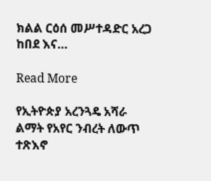ክልል ርዕሰ መሥተዳድር አረጋ ከበደ እና…

Read More

የኢትዮጵያ አረንጓዴ አሻራ ልማት የአየር ንብረት ለውጥ ተጽእኖ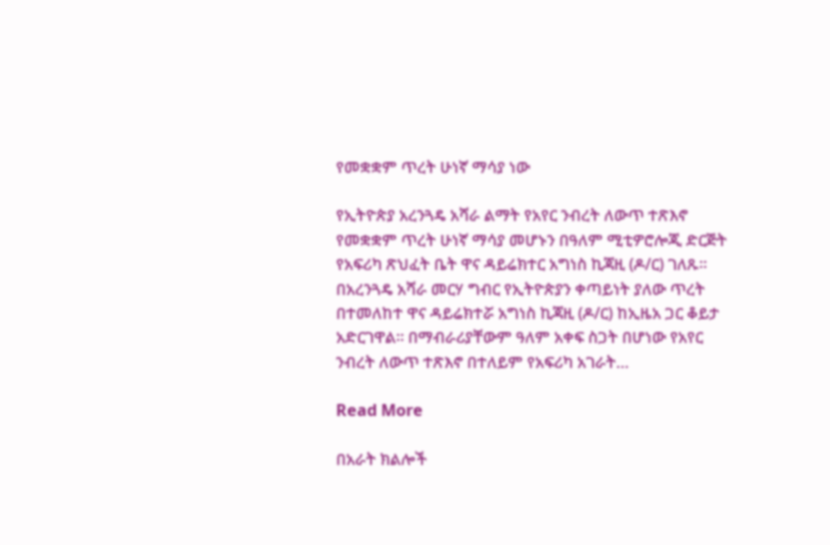የመቋቋም ጥረት ሁነኛ ማሳያ ነው

የኢትዮጵያ አረንጓዴ አሻራ ልማት የአየር ንብረት ለውጥ ተጽእኖ የመቋቋም ጥረት ሁነኛ ማሳያ መሆኑን በዓለም ሚቲዎሮሎጂ ድርጅት የአፍሪካ ጽህፈት ቤት ዋና ዳይሬክተር አግነስ ኪጃዚ (ዶ/ር) ገለጹ። በአረንጓዴ አሻራ መርሃ ግብር የኢትዮጵያን ቀጣይነት ያለው ጥረት በተመለከተ ዋና ዳይሬክተሯ አግነስ ኪጃዚ (ዶ/ር) ከኢዜአ ጋር ቆይታ አድርገዋል። በማብራሪያቸውም ዓለም አቀፍ ስጋት በሆነው የአየር ንብረት ለውጥ ተጽእኖ በተለይም የአፍሪካ አገራት…

Read More

በአራት ክልሎች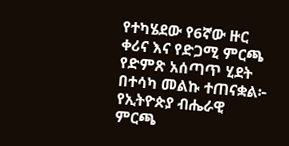የተካሄደው የ6ኛው ዙር ቀሪና እና የድጋሚ ምርጫ የድምጽ አሰጣጥ ሂደት በተሳካ መልኩ ተጠናቋል፦ የኢትዮጵያ ብሔራዊ ምርጫ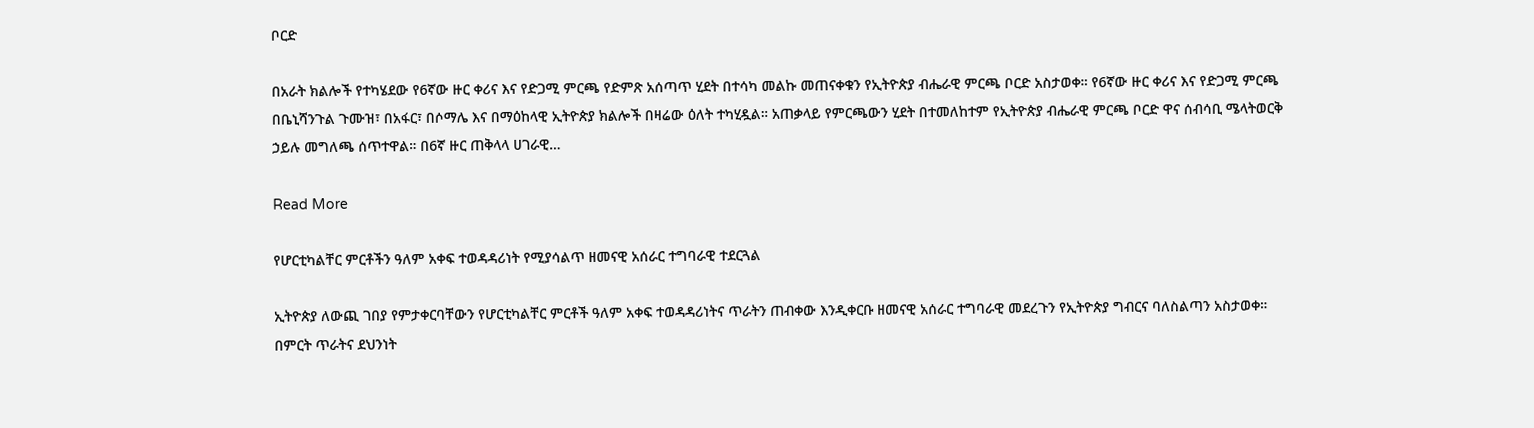ቦርድ

በአራት ክልሎች የተካሄደው የ6ኛው ዙር ቀሪና እና የድጋሚ ምርጫ የድምጽ አሰጣጥ ሂደት በተሳካ መልኩ መጠናቀቁን የኢትዮጵያ ብሔራዊ ምርጫ ቦርድ አስታወቀ። የ6ኛው ዙር ቀሪና እና የድጋሚ ምርጫ በቤኒሻንጉል ጉሙዝ፣ በአፋር፣ በሶማሌ እና በማዕከላዊ ኢትዮጵያ ክልሎች በዛሬው ዕለት ተካሂዷል። አጠቃላይ የምርጫውን ሂደት በተመለከተም የኢትዮጵያ ብሔራዊ ምርጫ ቦርድ ዋና ሰብሳቢ ሜላትወርቅ ኃይሉ መግለጫ ሰጥተዋል። በ6ኛ ዙር ጠቅላላ ሀገራዊ…

Read More

የሆርቲካልቸር ምርቶችን ዓለም አቀፍ ተወዳዳሪነት የሚያሳልጥ ዘመናዊ አሰራር ተግባራዊ ተደርጓል

ኢትዮጵያ ለውጪ ገበያ የምታቀርባቸውን የሆርቲካልቸር ምርቶች ዓለም አቀፍ ተወዳዳሪነትና ጥራትን ጠብቀው እንዲቀርቡ ዘመናዊ አሰራር ተግባራዊ መደረጉን የኢትዮጵያ ግብርና ባለስልጣን አስታወቀ። በምርት ጥራትና ደህንነት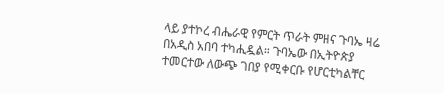ላይ ያተኮረ ብሔራዊ የምርት ጥራት ምዘና ጉባኤ ዛሬ በአዲስ አበባ ተካሒዷል። ጉባኤው በኢትዮጵያ ተመርተው ለውጭ ገበያ የሚቀርቡ የሆርቲካልቸር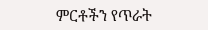ምርቶችን የጥራት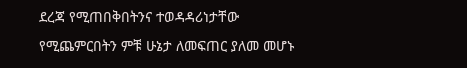ደረጃ የሚጠበቅበትንና ተወዳዳሪነታቸው የሚጨምርበትን ምቹ ሁኔታ ለመፍጠር ያለመ መሆኑ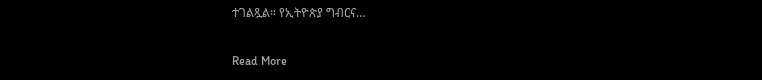ተገልጿል። የኢትዮጵያ ግብርና…

Read More